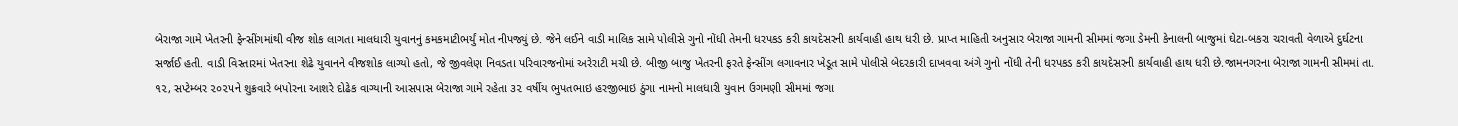બેરાજા ગામે ખેતરની ફેન્સીંગમાંથી વીજ શોક લાગતા માલધારી યુવાનનું કમકમાટીભર્યું મોત નીપજ્યું છે. જેને લઈને વાડી માલિક સામે પોલીસે ગુનો નોંધી તેમની ધરપકડ કરી કાયદેસરની કાર્યવાહી હાથ ધરી છે. પ્રાપ્ત માહિતી અનુસાર બેરાજા ગામની સીમમાં જગા ડેમની કેનાલની બાજુમાં ઘેટા-બકરા ચરાવતી વેળાએ દુર્ઘટના સર્જાઈ હતી. વાડી વિસ્તારમાં ખેતરના શેઢે યુવાનને વીજશોક લાગ્યો હતો, જે જીવલેણ નિવડતા પરિવારજનોમાં અરેરાટી મચી છે. બીજી બાજુ ખેતરની ફરતે ફેન્સીંગ લગાવનાર ખેડૂત સામે પોલીસે બેદરકારી દાખવવા અંગે ગુનો નોંધી તેની ધરપકડ કરી કાયદેસરની કાર્યવાહી હાથ ધરી છે.જામનગરના બેરાજા ગામની સીમમાં તા. ૧૨, સપ્ટેમ્બર ૨૦૨૫ને શુક્રવારે બપોરના આશરે દોઢેક વાગ્યાની આસપાસ બેરાજા ગામે રહેતા ૩૨ વર્ષીય ભુપતભાઇ હરજીભાઇ ઠુંગા નામનો માલધારી યુવાન ઉગમણી સીમમાં જગા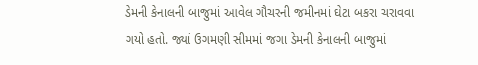ડેમની કેનાલની બાજુમાં આવેલ ગૌચરની જમીનમાં ઘેટા બકરા ચરાવવા ગયો હતો. જ્યાં ઉગમણી સીમમાં જગા ડેમની કેનાલની બાજુમાં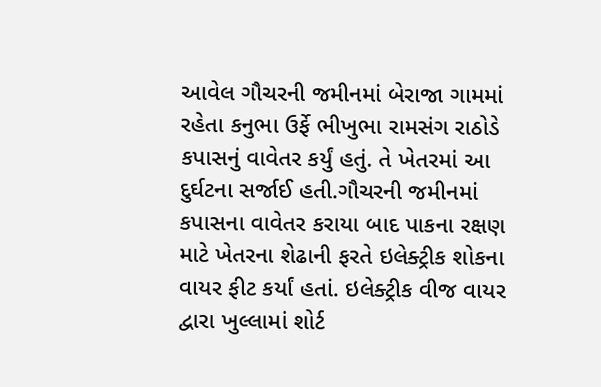આવેલ ગૌચરની જમીનમાં બેરાજા ગામમાં રહેતા કનુભા ઉર્ફે ભીખુભા રામસંગ રાઠોડે કપાસનું વાવેતર કર્યું હતું. તે ખેતરમાં આ દુર્ઘટના સર્જાઈ હતી.ગૌચરની જમીનમાં કપાસના વાવેતર કરાયા બાદ પાકના રક્ષણ માટે ખેતરના શેઢાની ફરતે ઇલેક્ટ્રીક શોકના વાયર ફીટ કર્યાં હતાં. ઇલેક્ટ્રીક વીજ વાયર દ્વારા ખુલ્લામાં શોર્ટ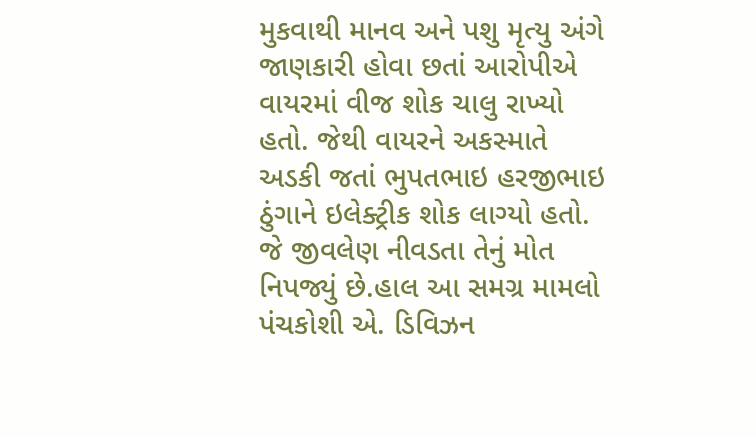મુકવાથી માનવ અને પશુ મૃત્યુ અંગે જાણકારી હોવા છતાં આરોપીએ વાયરમાં વીજ શોક ચાલુ રાખ્યો હતો. જેથી વાયરને અકસ્માતે અડકી જતાં ભુપતભાઇ હરજીભાઇ ઠુંગાને ઇલેક્ટ્રીક શોક લાગ્યો હતો. જે જીવલેણ નીવડતા તેનું મોત નિપજ્યું છે.હાલ આ સમગ્ર મામલો પંચકોશી એ. ડિવિઝન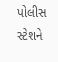પોલીસ સ્ટેશને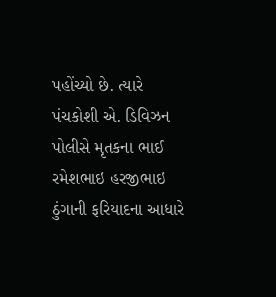પહોંચ્યો છે. ત્યારે પંચકોશી એ. ડિવિઝન પોલીસે મૃતકના ભાઈ રમેશભાઇ હરજીભાઇ ઠુંગાની ફરિયાદના આધારે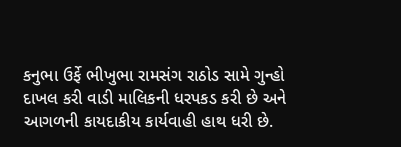કનુભા ઉર્ફે ભીખુભા રામસંગ રાઠોડ સામે ગુન્હો દાખલ કરી વાડી માલિકની ધરપકડ કરી છે અને આગળની કાયદાકીય કાર્યવાહી હાથ ધરી છે.